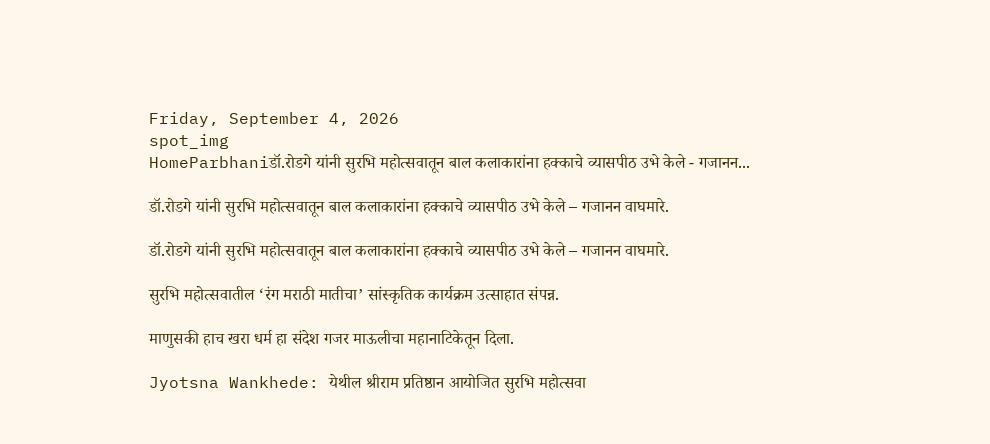Friday, September 4, 2026
spot_img
HomeParbhaniडॉ.रोडगे यांनी सुरभि महोत्सवातून बाल कलाकारांना हक्काचे व्यासपीठ उभे केले - गजानन...

डॉ.रोडगे यांनी सुरभि महोत्सवातून बाल कलाकारांना हक्काचे व्यासपीठ उभे केले – गजानन वाघमारे.

डॉ.रोडगे यांनी सुरभि महोत्सवातून बाल कलाकारांना हक्काचे व्यासपीठ उभे केले – गजानन वाघमारे.

सुरभि महोत्सवातील ‘रंग मराठी मातीचा’ सांस्कृतिक कार्यक्रम उत्साहात संपन्न.

माणुसकी हाच खरा धर्म हा संदेश गजर माऊलीचा महानाटिकेतून दिला.

Jyotsna Wankhede: येथील श्रीराम प्रतिष्ठान आयोजित सुरभि महोत्सवा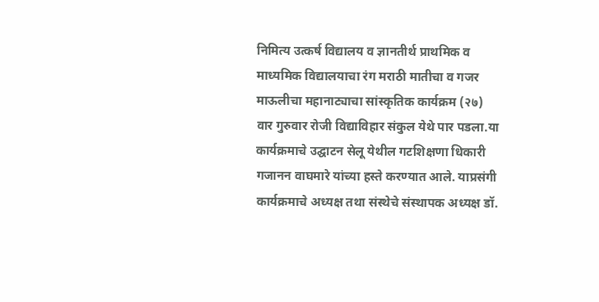निमित्य उत्कर्ष विद्यालय व ज्ञानतीर्थ प्राथमिक व माध्यमिक विद्यालयाचा रंग मराठी मातीचा व गजर माऊलीचा महानाट्याचा सांस्कृतिक कार्यक्रम (२७) वार गुरुवार रोजी विद्याविहार संकुल येथे पार पडला.या कार्यक्रमाचे उद्घाटन सेलू येथील गटशिक्षणा धिकारी गजानन वाघमारे यांच्या हस्ते करण्यात आले. याप्रसंगी कार्यक्रमाचे अध्यक्ष तथा संस्थेचे संस्थापक अध्यक्ष डॉ.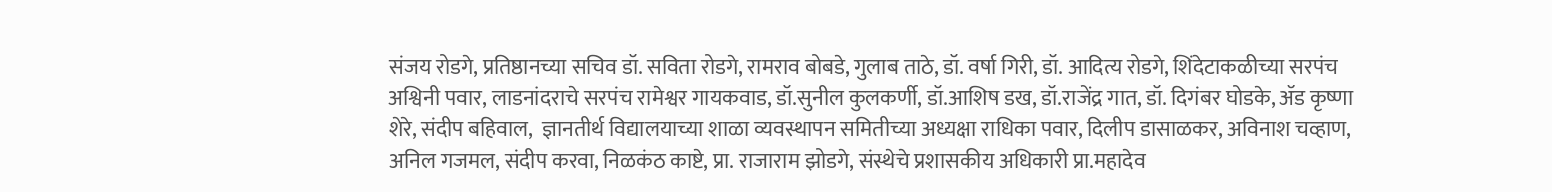संजय रोडगे, प्रतिष्ठानच्या सचिव डॉ. सविता रोडगे, रामराव बोबडे, गुलाब ताठे, डॉ. वर्षा गिरी, डॉ. आदित्य रोडगे, शिंदेटाकळीच्या सरपंच अश्विनी पवार, लाडनांदराचे सरपंच रामेश्वर गायकवाड, डॉ.सुनील कुलकर्णी, डॉ.आशिष डख, डॉ.राजेंद्र गात, डॉ. दिगंबर घोडके, ॲड कृष्णा शेरे, संदीप बहिवाल,  ज्ञानतीर्थ विद्यालयाच्या शाळा व्यवस्थापन समितीच्या अध्यक्षा राधिका पवार, दिलीप डासाळकर, अविनाश चव्हाण, अनिल गजमल, संदीप करवा, निळकंठ काष्टे, प्रा. राजाराम झोडगे, संस्थेचे प्रशासकीय अधिकारी प्रा.महादेव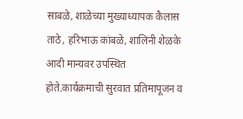साबळे, शाळेच्या मुख्याध्यापक कैलास ताठे, हरिभाऊ कांबळे, शालिनी शेळके आदी मान्यवर उपस्थित होते.कार्यक्रमाची सुरवात प्रतिमापूजन व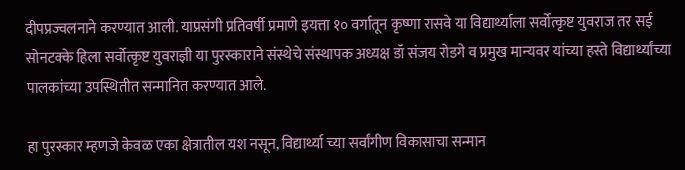दीपप्रज्वलनाने करण्यात आली. याप्रसंगी प्रतिवर्षी प्रमाणे इयत्ता १० वर्गातून कृष्णा रासवे या विद्यार्थ्याला सर्वोत्कृष्ट युवराज तर सई सोनटक्के हिला सर्वोत्कृष्ट युवराज्ञी या पुरस्काराने संस्थेचे संस्थापक अध्यक्ष डॉ संजय रोडगे व प्रमुख मान्यवर यांच्या हस्ते विद्यार्थ्यांच्या पालकांच्या उपस्थितीत सन्मानित करण्यात आले.

हा पुरस्कार म्हणजे केवळ एका क्षेत्रातील यश नसून, विद्यार्थ्या च्या सर्वांगीण विकासाचा सन्मान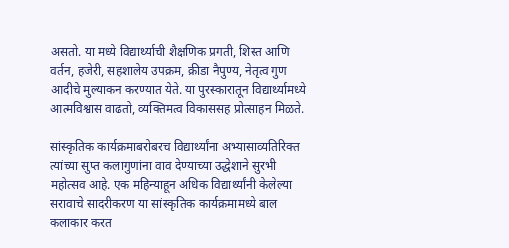असतो. या मध्ये विद्यार्थ्याची शैक्षणिक प्रगती, शिस्त आणि वर्तन, हजेरी, सहशालेय उपक्रम, क्रीडा नैपुण्य, नेतृत्व गुण आदीचे मुल्याकन करण्यात येते. या पुरस्कारातून विद्यार्थ्यामध्ये आत्मविश्वास वाढतो, व्यक्तिमत्व विकाससह प्रोत्साहन मिळते.

सांस्कृतिक कार्यक्रमाबरोबरच विद्यार्थ्यांना अभ्यासाव्यतिरिक्त त्यांच्या सुप्त कलागुणांना वाव देण्याच्या उद्धेशाने सुरभी महोत्सव आहे. एक महिन्याहून अधिक विद्यार्थ्यांनी केलेल्या सरावाचे सादरीकरण या सांस्कृतिक कार्यक्रमामध्ये बाल कलाकार करत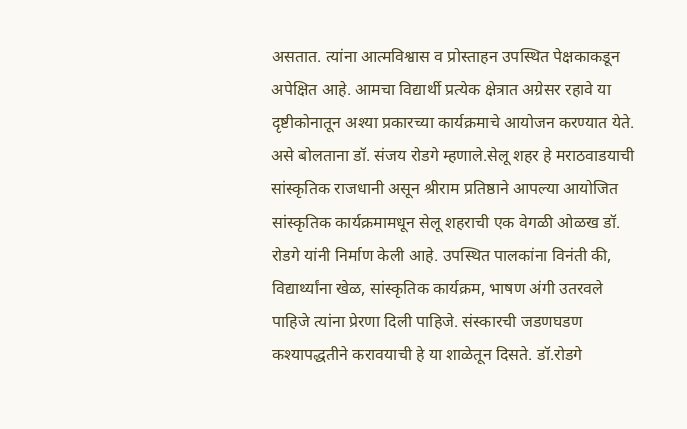असतात. त्यांना आत्मविश्वास व प्रोस्ताहन उपस्थित पेक्षकाकडून अपेक्षित आहे. आमचा विद्यार्थी प्रत्येक क्षेत्रात अग्रेसर रहावे या दृष्टीकोनातून अश्या प्रकारच्या कार्यक्रमाचे आयोजन करण्यात येते. असे बोलताना डॉ. संजय रोडगे म्हणाले.सेलू शहर हे मराठवाडयाची सांस्कृतिक राजधानी असून श्रीराम प्रतिष्ठाने आपल्या आयोजित सांस्कृतिक कार्यक्रमामधून सेलू शहराची एक वेगळी ओळख डॉ. रोडगे यांनी निर्माण केली आहे. उपस्थित पालकांना विनंती की,  विद्यार्थ्यांना खेळ, सांस्कृतिक कार्यक्रम, भाषण अंगी उतरवले पाहिजे त्यांना प्रेरणा दिली पाहिजे. संस्कारची जडणघडण कश्यापद्धतीने करावयाची हे या शाळेतून दिसते. डॉ.रोडगे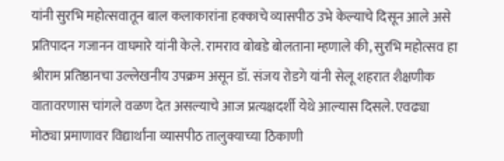यांनी सुरभि महोत्सवातून बाल कलाकारांना हक्काचे व्यासपीठ उभे केल्याचे दिसून आले असे प्रतिपादन गजानन वाघमारे यांनी केले. रामराव बोबडे बोलताना म्हणाले की, सुरभि महोत्सव हा श्रीराम प्रतिष्ठानचा उल्लेखनीय उपक्रम असून डॉ. संजय रोडगे यांनी सेलू शहरात शैक्षणीक वातावरणास चांगले वळण देत असल्याचे आज प्रत्यक्षदर्शी येथे आल्यास दिसले. एवढ्या मोठ्या प्रमाणावर विद्यार्थांना व्यासपीठ तालुक्याच्या ठिकाणी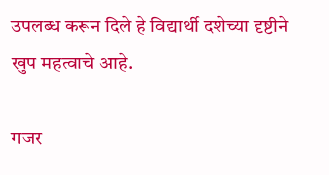उपलब्ध करून दिले हे विद्यार्थी दशेच्या दृष्टीने खुप महत्वाचे आहे.

गजर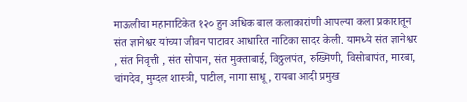माऊलीचा महानाटिकेत १२० हुन अधिक बाल कलाकारांणी आपल्या कला प्रकारातून संत ज्ञानेश्वर यांच्या जीवन पाटावर आधारित नाटिका सादर केली. यामध्ये संत ज्ञानेश्वर , संत निवृत्ती , संत सोपान, संत मुक्ताबाई, विठ्ठलपंत, रुख्मिणी, विसोबापंत, मारबा, चांगदेव, मुग्दल शास्त्री, पाटील, नागा साधू, रायबा आदी प्रमुख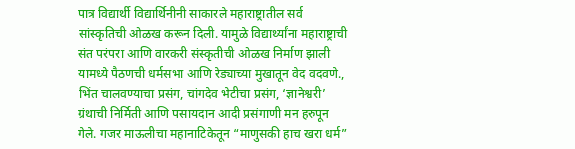पात्र विद्यार्थी विद्यार्थिनीनी साकारले महाराष्ट्रातील सर्व सांस्कृतिची ओळख करून दिली. यामुळे विद्यार्थ्यांना महाराष्ट्राची संत परंपरा आणि वारकरी संस्कृतीची ओळख निर्माण झाली यामध्ये पैठणची धर्मसभा आणि रेड्याच्या मुखातून वेद वदवणे., भिंत चालवण्याचा प्रसंग, चांगदेव भेटीचा प्रसंग, ‘ज्ञानेश्वरी’ ग्रंथाची निर्मिती आणि पसायदान आदी प्रसंगाणी मन हरुपून गेले. गजर माऊलीचा महानाटिकेतून “माणुसकी हाच खरा धर्म”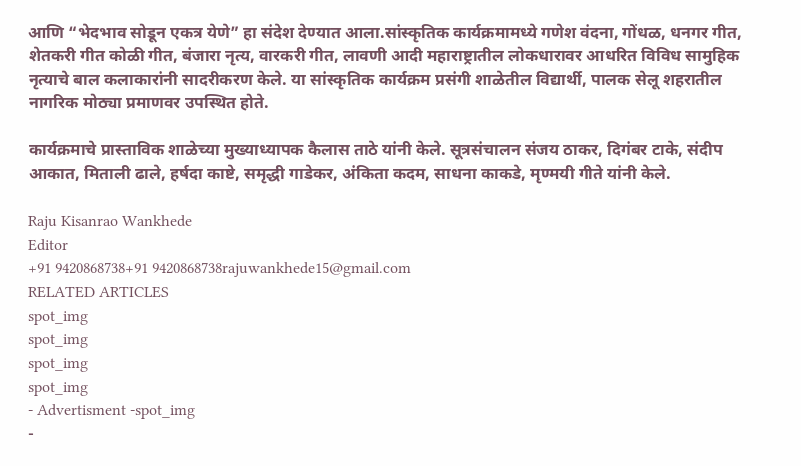आणि “भेदभाव सोडून एकत्र येणे” हा संदेश देण्यात आला.सांस्कृतिक कार्यक्रमामध्ये गणेश वंदना, गोंधळ, धनगर गीत, शेतकरी गीत कोळी गीत, बंजारा नृत्य, वारकरी गीत, लावणी आदी महाराष्ट्रातील लोकधारावर आधरित विविध सामुहिक नृत्याचे बाल कलाकारांनी सादरीकरण केले. या सांस्कृतिक कार्यक्रम प्रसंगी शाळेतील विद्यार्थी, पालक सेलू शहरातील नागरिक मोठ्या प्रमाणवर उपस्थित होते.

कार्यक्रमाचे प्रास्ताविक शाळेच्या मुख्याध्यापक कैलास ताठे यांनी केले. सूत्रसंचालन संजय ठाकर, दिगंबर टाके, संदीप आकात, मिताली ढाले, हर्षदा काष्टे, समृद्धी गाडेकर, अंकिता कदम, साधना काकडे, मृण्मयी गीते यांनी केले.

Raju Kisanrao Wankhede
Editor
+91 9420868738+91 9420868738rajuwankhede15@gmail.com
RELATED ARTICLES
spot_img
spot_img
spot_img
spot_img
- Advertisment -spot_img
-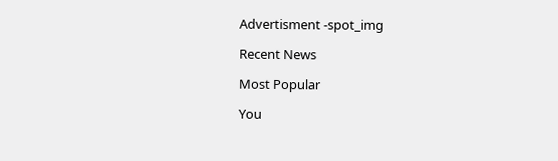Advertisment -spot_img

Recent News

Most Popular

You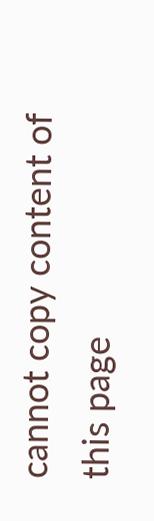cannot copy content of this page